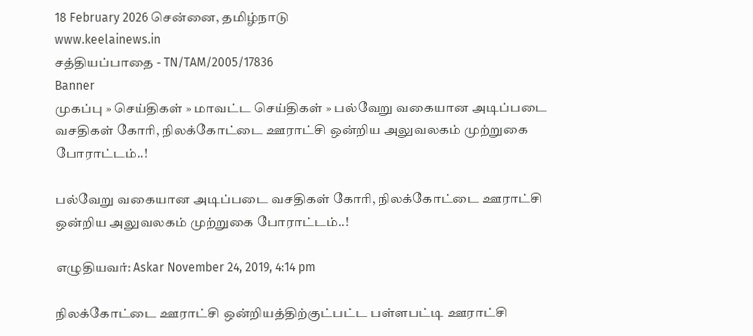18 February 2026 சென்னை, தமிழ்நாடு
www.keelainews.in
சத்தியப்பாதை - TN/TAM/2005/17836
Banner
முகப்பு » செய்திகள் » மாவட்ட செய்திகள் » பல்வேறு வகையான அடிப்படை வசதிகள் கோரி, நிலக்கோட்டை ஊராட்சி ஒன்றிய அலுவலகம் முற்றுகை போராட்டம்..!

பல்வேறு வகையான அடிப்படை வசதிகள் கோரி, நிலக்கோட்டை ஊராட்சி ஒன்றிய அலுவலகம் முற்றுகை போராட்டம்..!

எழுதியவர்: Askar November 24, 2019, 4:14 pm

நிலக்கோட்டை ஊராட்சி ஒன்றியத்திற்குட்பட்ட பள்ளபட்டி ஊராட்சி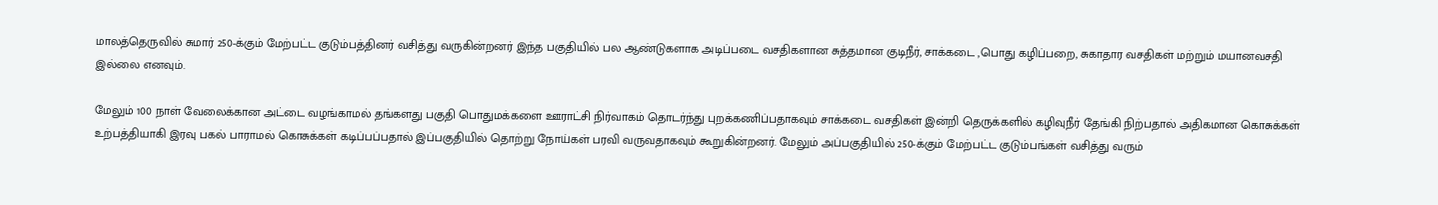மாலத்தெருவில் சுமார் 250-க்கும் மேற்பட்ட குடும்பத்தினர் வசித்து வருகின்றனர் இந்த பகுதியில் பல ஆண்டுகளாக அடிப்படை வசதிகளான சுத்தமான குடிநீர், சாக்கடை ,பொது கழிப்பறை, சுகாதார வசதிகள் மற்றும் மயானவசதி இல்லை எனவும்.

மேலும் 100 நாள் வேலைக்கான அட்டை வழங்காமல் தங்களது பகுதி பொதுமக்களை ஊராட்சி நிர்வாகம் தொடர்ந்து புறக்கணிப்பதாகவும் சாக்கடை வசதிகள் இன்றி தெருக்களில் கழிவுநீர் தேங்கி நிற்பதால் அதிகமான கொசுக்கள் உற்பத்தியாகி இரவு பகல் பாராமல் கொசுக்கள் கடிப்பப்பதால் இப்பகுதியில் தொற்று நோய்கள் பரவி வருவதாகவும் கூறுகின்றனர். மேலும் அப்பகுதியில் 250-க்கும் மேற்பட்ட குடும்பங்கள் வசித்து வரும்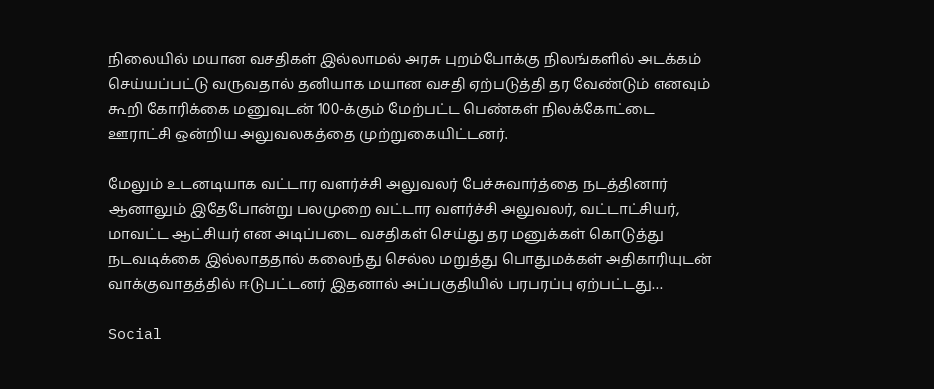நிலையில் மயான வசதிகள் இல்லாமல் அரசு புறம்போக்கு நிலங்களில் அடக்கம் செய்யப்பட்டு வருவதால் தனியாக மயான வசதி ஏற்படுத்தி தர வேண்டும் எனவும் கூறி கோரிக்கை மனுவுடன் 100-க்கும் மேற்பட்ட பெண்கள் நிலக்கோட்டை ஊராட்சி ஒன்றிய அலுவலகத்தை முற்றுகையிட்டனர்.

மேலும் உடனடியாக வட்டார வளர்ச்சி அலுவலர் பேச்சுவார்த்தை நடத்தினார் ஆனாலும் இதேபோன்று பலமுறை வட்டார வளர்ச்சி அலுவலர், வட்டாட்சியர், மாவட்ட ஆட்சியர் என அடிப்படை வசதிகள் செய்து தர மனுக்கள் கொடுத்து நடவடிக்கை இல்லாததால் கலைந்து செல்ல மறுத்து பொதுமக்கள் அதிகாரியுடன் வாக்குவாதத்தில் ஈடுபட்டனர் இதனால் அப்பகுதியில் பரபரப்பு ஏற்பட்டது…

Social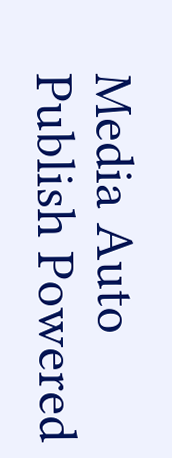Media Auto Publish Powered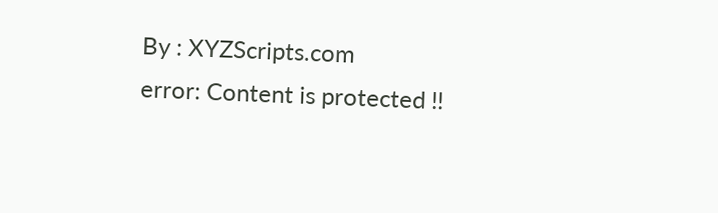By : XYZScripts.com
error: Content is protected !!